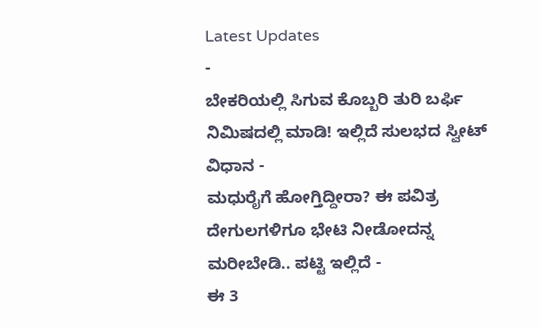Latest Updates
-
ಬೇಕರಿಯಲ್ಲಿ ಸಿಗುವ ಕೊಬ್ಬರಿ ತುರಿ ಬರ್ಫಿ ನಿಮಿಷದಲ್ಲಿ ಮಾಡಿ! ಇಲ್ಲಿದೆ ಸುಲಭದ ಸ್ವೀಟ್ ವಿಧಾನ -
ಮಧುರೈಗೆ ಹೋಗ್ತಿದ್ದೀರಾ? ಈ ಪವಿತ್ರ ದೇಗುಲಗಳಿಗೂ ಭೇಟಿ ನೀಡೋದನ್ನ ಮರೀಬೇಡಿ.. ಪಟ್ಟಿ ಇಲ್ಲಿದೆ -
ಈ 3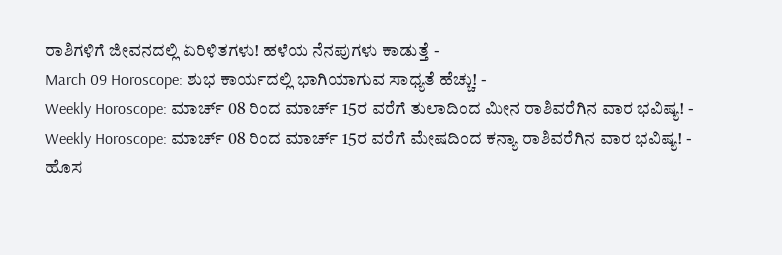ರಾಶಿಗಳಿಗೆ ಜೀವನದಲ್ಲಿ ಏರಿಳಿತಗಳು! ಹಳೆಯ ನೆನಪುಗಳು ಕಾಡುತ್ತೆ -
March 09 Horoscope: ಶುಭ ಕಾರ್ಯದಲ್ಲಿ ಭಾಗಿಯಾಗುವ ಸಾಧ್ಯತೆ ಹೆಚ್ಚು! -
Weekly Horoscope: ಮಾರ್ಚ್ 08 ರಿಂದ ಮಾರ್ಚ್ 15ರ ವರೆಗೆ ತುಲಾದಿಂದ ಮೀನ ರಾಶಿವರೆಗಿನ ವಾರ ಭವಿಷ್ಯ! -
Weekly Horoscope: ಮಾರ್ಚ್ 08 ರಿಂದ ಮಾರ್ಚ್ 15ರ ವರೆಗೆ ಮೇಷದಿಂದ ಕನ್ಯಾ ರಾಶಿವರೆಗಿನ ವಾರ ಭವಿಷ್ಯ! -
ಹೊಸ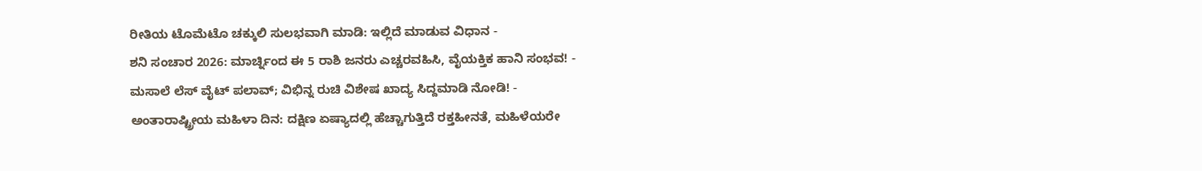ರೀತಿಯ ಟೊಮೆಟೊ ಚಕ್ಕುಲಿ ಸುಲಭವಾಗಿ ಮಾಡಿ: ಇಲ್ಲಿದೆ ಮಾಡುವ ವಿಧಾನ -
ಶನಿ ಸಂಚಾರ 2026: ಮಾರ್ಚ್ನಿಂದ ಈ 5 ರಾಶಿ ಜನರು ಎಚ್ಚರವಹಿಸಿ, ವೈಯಕ್ತಿಕ ಹಾನಿ ಸಂಭವ! -
ಮಸಾಲೆ ಲೆಸ್ ವೈಟ್ ಪಲಾವ್; ವಿಭಿನ್ನ ರುಚಿ ವಿಶೇಷ ಖಾದ್ಯ ಸಿದ್ದಮಾಡಿ ನೋಡಿ! -
ಅಂತಾರಾಷ್ಟ್ರೀಯ ಮಹಿಳಾ ದಿನ: ದಕ್ಷಿಣ ಏಷ್ಯಾದಲ್ಲಿ ಹೆಚ್ಚಾಗುತ್ತಿದೆ ರಕ್ತಹೀನತೆ, ಮಹಿಳೆಯರೇ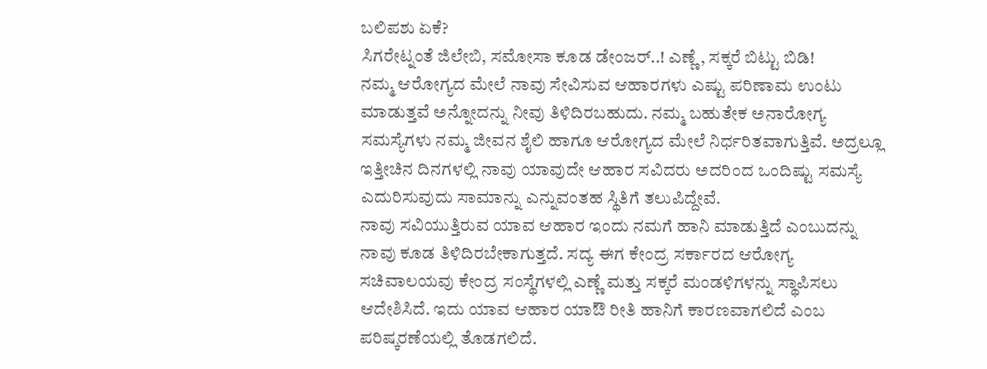ಬಲಿಪಶು ಏಕೆ?
ಸಿಗರೇಟ್ನಂತೆ ಜಿಲೇಬಿ, ಸಮೋಸಾ ಕೂಡ ಡೇಂಜರ್..! ಎಣ್ಣೆ, ಸಕ್ಕರೆ ಬಿಟ್ಟು ಬಿಡಿ!
ನಮ್ಮ ಆರೋಗ್ಯದ ಮೇಲೆ ನಾವು ಸೇವಿಸುವ ಆಹಾರಗಳು ಎಷ್ಟು ಪರಿಣಾಮ ಉಂಟು ಮಾಡುತ್ತವೆ ಅನ್ನೋದನ್ನು ನೀವು ತಿಳಿದಿರಬಹುದು. ನಮ್ಮ ಬಹುತೇಕ ಅನಾರೋಗ್ಯ ಸಮಸ್ಯೆಗಳು ನಮ್ಮ ಜೀವನ ಶೈಲಿ ಹಾಗೂ ಆರೋಗ್ಯದ ಮೇಲೆ ನಿರ್ಧರಿತವಾಗುತ್ತಿವೆ. ಅದ್ರಲ್ಲೂ ಇತ್ತೀಚಿನ ದಿನಗಳಲ್ಲಿ ನಾವು ಯಾವುದೇ ಆಹಾರ ಸವಿದರು ಅದರಿಂದ ಒಂದಿಷ್ಟು ಸಮಸ್ಯೆ ಎದುರಿಸುವುದು ಸಾಮಾನ್ನು ಎನ್ನುವಂತಹ ಸ್ಥಿತಿಗೆ ತಲುಪಿದ್ದೇವೆ.
ನಾವು ಸವಿಯುತ್ತಿರುವ ಯಾವ ಆಹಾರ ಇಂದು ನಮಗೆ ಹಾನಿ ಮಾಡುತ್ತಿದೆ ಎಂಬುದನ್ನು ನಾವು ಕೂಡ ತಿಳಿದಿರಬೇಕಾಗುತ್ತದೆ. ಸದ್ಯ ಈಗ ಕೇಂದ್ರ ಸರ್ಕಾರದ ಆರೋಗ್ಯ ಸಚಿವಾಲಯವು ಕೇಂದ್ರ ಸಂಸ್ಥೆಗಳಲ್ಲಿ ಎಣ್ಣೆ ಮತ್ತು ಸಕ್ಕರೆ ಮಂಡಳಿಗಳನ್ನು ಸ್ಥಾಪಿಸಲು ಆದೇಶಿಸಿದೆ. ಇದು ಯಾವ ಆಹಾರ ಯಾಔ ರೀತಿ ಹಾನಿಗೆ ಕಾರಣವಾಗಲಿದೆ ಎಂಬ ಪರಿಷ್ಕರಣೆಯಲ್ಲಿ ತೊಡಗಲಿದೆ.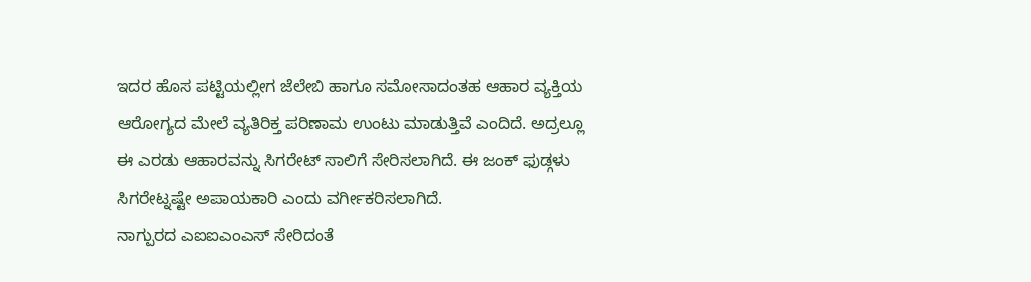ಇದರ ಹೊಸ ಪಟ್ಟಿಯಲ್ಲೀಗ ಜೆಲೇಬಿ ಹಾಗೂ ಸಮೋಸಾದಂತಹ ಆಹಾರ ವ್ಯಕ್ತಿಯ ಆರೋಗ್ಯದ ಮೇಲೆ ವ್ಯತಿರಿಕ್ತ ಪರಿಣಾಮ ಉಂಟು ಮಾಡುತ್ತಿವೆ ಎಂದಿದೆ. ಅದ್ರಲ್ಲೂ ಈ ಎರಡು ಆಹಾರವನ್ನು ಸಿಗರೇಟ್ ಸಾಲಿಗೆ ಸೇರಿಸಲಾಗಿದೆ. ಈ ಜಂಕ್ ಫುಡ್ಗಳು ಸಿಗರೇಟ್ನಷ್ಟೇ ಅಪಾಯಕಾರಿ ಎಂದು ವರ್ಗೀಕರಿಸಲಾಗಿದೆ.
ನಾಗ್ಪುರದ ಎಐಐಎಂಎಸ್ ಸೇರಿದಂತೆ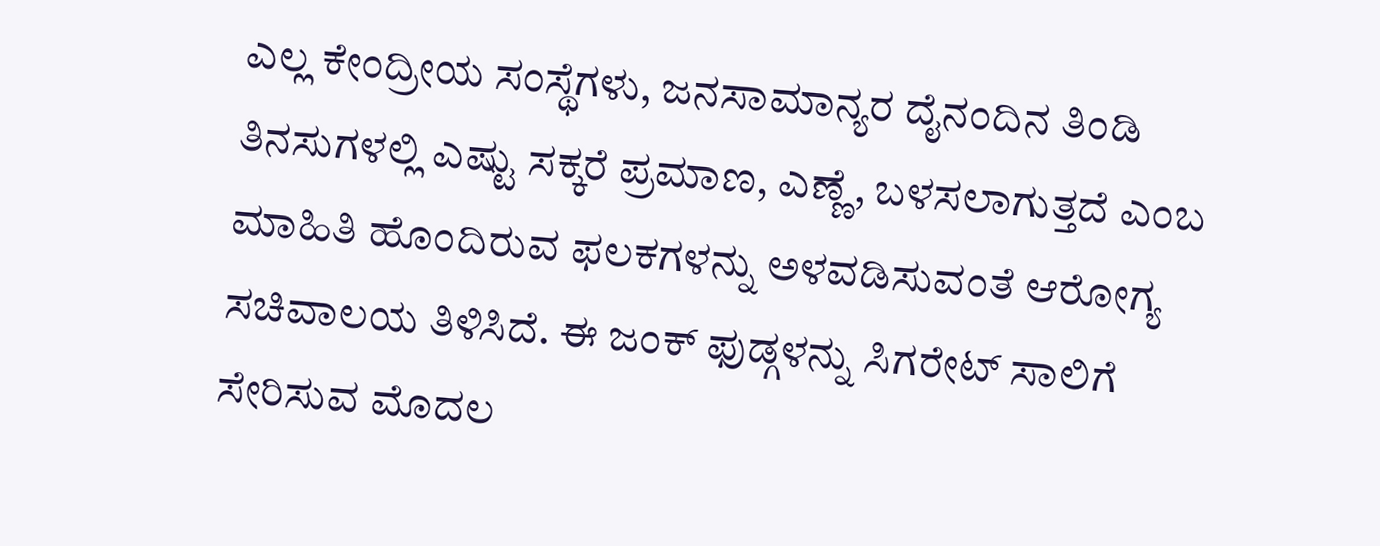ಎಲ್ಲ ಕೇಂದ್ರೀಯ ಸಂಸ್ಥೆಗಳು, ಜನಸಾಮಾನ್ಯರ ದೈನಂದಿನ ತಿಂಡಿ ತಿನಸುಗಳಲ್ಲಿ ಎಷ್ಟು ಸಕ್ಕರೆ ಪ್ರಮಾಣ, ಎಣ್ಣೆ, ಬಳಸಲಾಗುತ್ತದೆ ಎಂಬ ಮಾಹಿತಿ ಹೊಂದಿರುವ ಫಲಕಗಳನ್ನು ಅಳವಡಿಸುವಂತೆ ಆರೋಗ್ಯ ಸಚಿವಾಲಯ ತಿಳಿಸಿದೆ. ಈ ಜಂಕ್ ಫುಡ್ಗಳನ್ನು ಸಿಗರೇಟ್ ಸಾಲಿಗೆ ಸೇರಿಸುವ ಮೊದಲ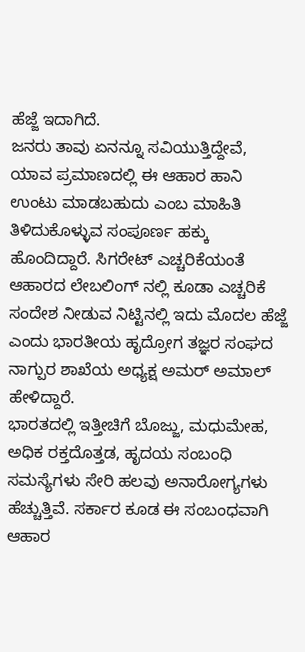ಹೆಜ್ಜೆ ಇದಾಗಿದೆ.
ಜನರು ತಾವು ಏನನ್ನೂ ಸವಿಯುತ್ತಿದ್ದೇವೆ, ಯಾವ ಪ್ರಮಾಣದಲ್ಲಿ ಈ ಆಹಾರ ಹಾನಿ ಉಂಟು ಮಾಡಬಹುದು ಎಂಬ ಮಾಹಿತಿ ತಿಳಿದುಕೊಳ್ಳುವ ಸಂಪೂರ್ಣ ಹಕ್ಕು ಹೊಂದಿದ್ದಾರೆ. ಸಿಗರೇಟ್ ಎಚ್ಚರಿಕೆಯಂತೆ ಆಹಾರದ ಲೇಬಲಿಂಗ್ ನಲ್ಲಿ ಕೂಡಾ ಎಚ್ಚರಿಕೆ ಸಂದೇಶ ನೀಡುವ ನಿಟ್ಟಿನಲ್ಲಿ ಇದು ಮೊದಲ ಹೆಜ್ಜೆ ಎಂದು ಭಾರತೀಯ ಹೃದ್ರೋಗ ತಜ್ಞರ ಸಂಘದ ನಾಗ್ಪುರ ಶಾಖೆಯ ಅಧ್ಯಕ್ಷ ಅಮರ್ ಅಮಾಲ್ ಹೇಳಿದ್ದಾರೆ.
ಭಾರತದಲ್ಲಿ ಇತ್ತೀಚಿಗೆ ಬೊಜ್ಜು, ಮಧುಮೇಹ, ಅಧಿಕ ರಕ್ತದೊತ್ತಡ, ಹೃದಯ ಸಂಬಂಧಿ ಸಮಸ್ಯೆಗಳು ಸೇರಿ ಹಲವು ಅನಾರೋಗ್ಯಗಳು ಹೆಚ್ಚುತ್ತಿವೆ. ಸರ್ಕಾರ ಕೂಡ ಈ ಸಂಬಂಧವಾಗಿ ಆಹಾರ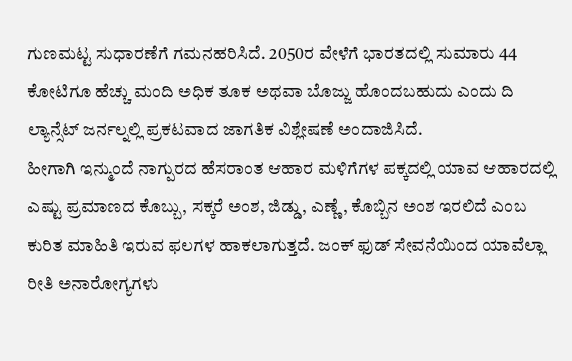ಗುಣಮಟ್ಟ ಸುಧಾರಣೆಗೆ ಗಮನಹರಿಸಿದೆ. 2050ರ ವೇಳೆಗೆ ಭಾರತದಲ್ಲಿ ಸುಮಾರು 44 ಕೋಟಿಗೂ ಹೆಚ್ಚು ಮಂದಿ ಅಧಿಕ ತೂಕ ಅಥವಾ ಬೊಜ್ಜು ಹೊಂದಬಹುದು ಎಂದು ದಿ ಲ್ಯಾನ್ಸೆಟ್ ಜರ್ನಲ್ನಲ್ಲಿ ಪ್ರಕಟವಾದ ಜಾಗತಿಕ ವಿಶ್ಲೇಷಣೆ ಅಂದಾಜಿಸಿದೆ.
ಹೀಗಾಗಿ ಇನ್ಮುಂದೆ ನಾಗ್ಪುರದ ಹೆಸರಾಂತ ಆಹಾರ ಮಳಿಗೆಗಳ ಪಕ್ಕದಲ್ಲಿ ಯಾವ ಆಹಾರದಲ್ಲಿ ಎಷ್ಟು ಪ್ರಮಾಣದ ಕೊಬ್ಬು, ಸಕ್ಕರೆ ಅಂಶ, ಜಿಡ್ಡು, ಎಣ್ಣೆ, ಕೊಬ್ಬಿನ ಅಂಶ ಇರಲಿದೆ ಎಂಬ ಕುರಿತ ಮಾಹಿತಿ ಇರುವ ಫಲಗಳ ಹಾಕಲಾಗುತ್ತದೆ. ಜಂಕ್ ಫುಡ್ ಸೇವನೆಯಿಂದ ಯಾವೆಲ್ಲಾ ರೀತಿ ಅನಾರೋಗ್ಯಗಳು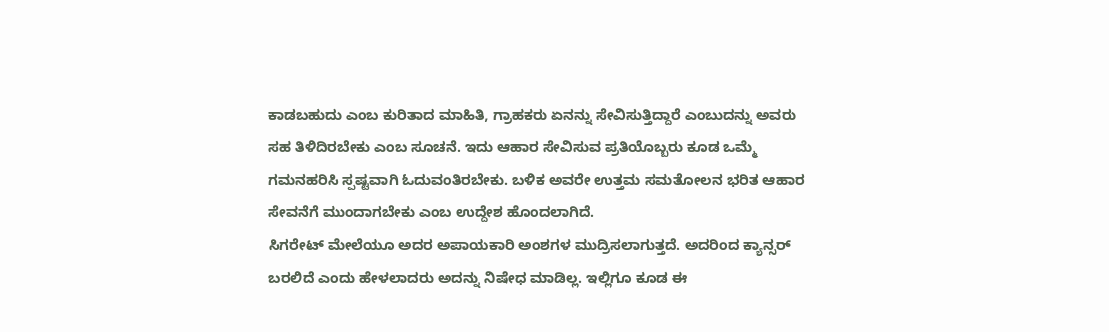ಕಾಡಬಹುದು ಎಂಬ ಕುರಿತಾದ ಮಾಹಿತಿ, ಗ್ರಾಹಕರು ಏನನ್ನು ಸೇವಿಸುತ್ತಿದ್ದಾರೆ ಎಂಬುದನ್ನು ಅವರು ಸಹ ತಿಳಿದಿರಬೇಕು ಎಂಬ ಸೂಚನೆ. ಇದು ಆಹಾರ ಸೇವಿಸುವ ಪ್ರತಿಯೊಬ್ಬರು ಕೂಡ ಒಮ್ಮೆ ಗಮನಹರಿಸಿ ಸ್ಪಷ್ಟವಾಗಿ ಓದುವಂತಿರಬೇಕು. ಬಳಿಕ ಅವರೇ ಉತ್ತಮ ಸಮತೋಲನ ಭರಿತ ಆಹಾರ ಸೇವನೆಗೆ ಮುಂದಾಗಬೇಕು ಎಂಬ ಉದ್ದೇಶ ಹೊಂದಲಾಗಿದೆ.
ಸಿಗರೇಟ್ ಮೇಲೆಯೂ ಅದರ ಅಪಾಯಕಾರಿ ಅಂಶಗಳ ಮುದ್ರಿಸಲಾಗುತ್ತದೆ. ಅದರಿಂದ ಕ್ಯಾನ್ಸರ್ ಬರಲಿದೆ ಎಂದು ಹೇಳಲಾದರು ಅದನ್ನು ನಿಷೇಧ ಮಾಡಿಲ್ಲ. ಇಲ್ಲಿಗೂ ಕೂಡ ಈ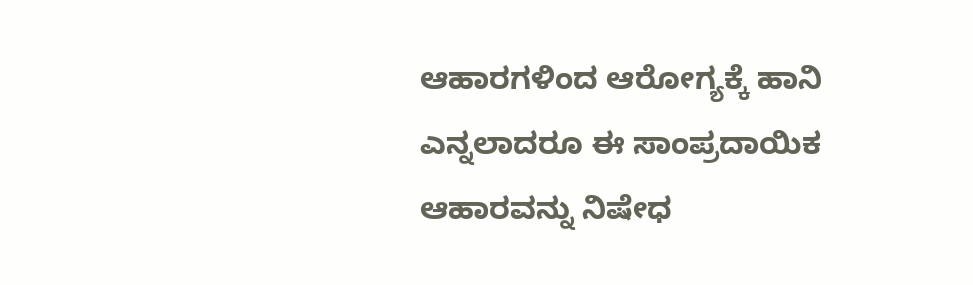ಆಹಾರಗಳಿಂದ ಆರೋಗ್ಯಕ್ಕೆ ಹಾನಿ ಎನ್ನಲಾದರೂ ಈ ಸಾಂಪ್ರದಾಯಿಕ ಆಹಾರವನ್ನು ನಿಷೇಧ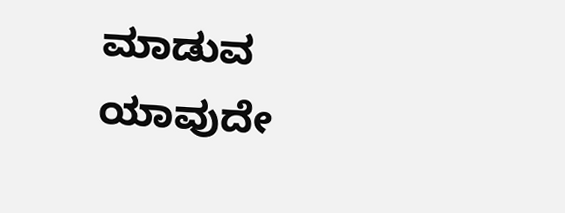ಮಾಡುವ ಯಾವುದೇ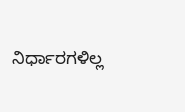ನಿರ್ಧಾರಗಳಿಲ್ಲ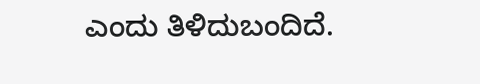ಎಂದು ತಿಳಿದುಬಂದಿದೆ.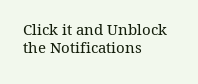Click it and Unblock the Notifications